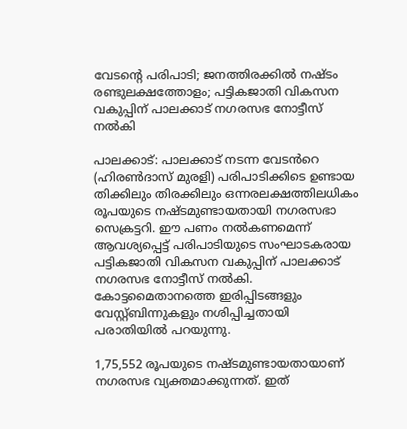വേടന്റെ പരിപാടി; ജനത്തിരക്കില്‍ നഷ്ടം രണ്ടുലക്ഷത്തോളം; പട്ടികജാതി വികസന വകുപ്പിന് പാലക്കാട് നഗരസഭ നോട്ടീസ് നല്‍കി

പാലക്കാട്: പാലക്കാട് നടന്ന വേടൻറെ (ഹിരൺദാസ് മുരളി) പരിപാടിക്കിടെ ഉണ്ടായ തിക്കിലും തിരക്കിലും ഒന്നരലക്ഷത്തിലധികം രൂപയുടെ നഷ്ടമുണ്ടായതായി നഗരസഭാ സെക്രട്ടറി. ഈ പണം നല്‍കണമെന്ന് ആവശ്യപ്പെട്ട് പരിപാടിയുടെ സംഘാടകരായ പട്ടികജാതി വികസന വകുപ്പിന് പാലക്കാട് നഗരസഭ നോട്ടീസ് നല്‍കി. കോട്ടമൈതാനത്തെ ഇരിപ്പിടങ്ങളും വേസ്റ്റ്ബിന്നുകളും നശിപ്പിച്ചതായി പരാതിയില്‍ പറയുന്നു.

1,75,552 രൂപയുടെ നഷ്ടമുണ്ടായതായാണ് നഗരസഭ വ്യക്തമാക്കുന്നത്. ഇത്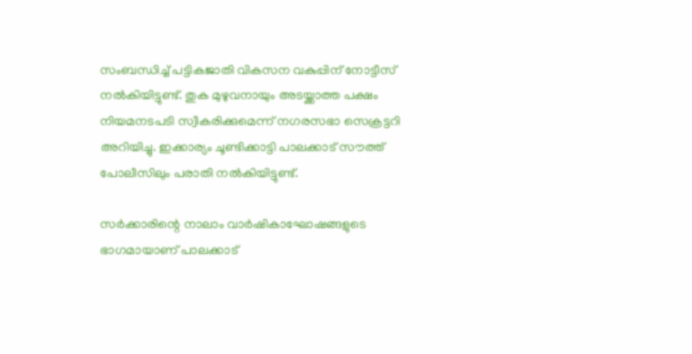സംബന്ധിച്ച് പട്ടികജാതി വികസന വകുപ്പിന് നോട്ടീസ് നല്‍കിയിട്ടുണ്ട്. തുക മുഴുവനായും അടയ്ക്കാത്ത പക്ഷം നിയമനടപടി സ്വീകരിക്കുമെന്ന് നഗരസഭാ സെക്രട്ടറി അറിയിച്ചു. ഇക്കാര്യം ചൂണ്ടിക്കാട്ടി പാലക്കാട് സൗത്ത് പോലീസിലും പരാതി നല്‍കിയിട്ടുണ്ട്.

സർക്കാരിന്റെ നാലാം വാർഷികാഘോഷങ്ങളുടെ ഭാഗമായാണ് പാലക്കാട്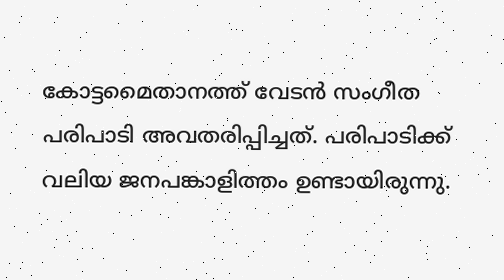കോട്ടമൈതാനത്ത് വേടൻ സംഗീത പരിപാടി അവതരിപ്പിച്ചത്. പരിപാടിക്ക് വലിയ ജനപങ്കാളിത്തം ഉണ്ടായിരുന്നു.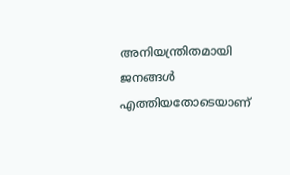അനിയന്ത്രിതമായി ജനങ്ങള്‍ എത്തിയതോടെയാണ്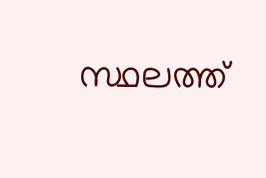സ്ഥലത്ത്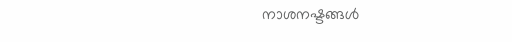നാശനഷ്ടങ്ങള്‍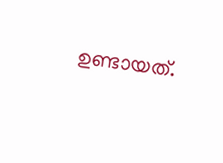ഉണ്ടായത്.